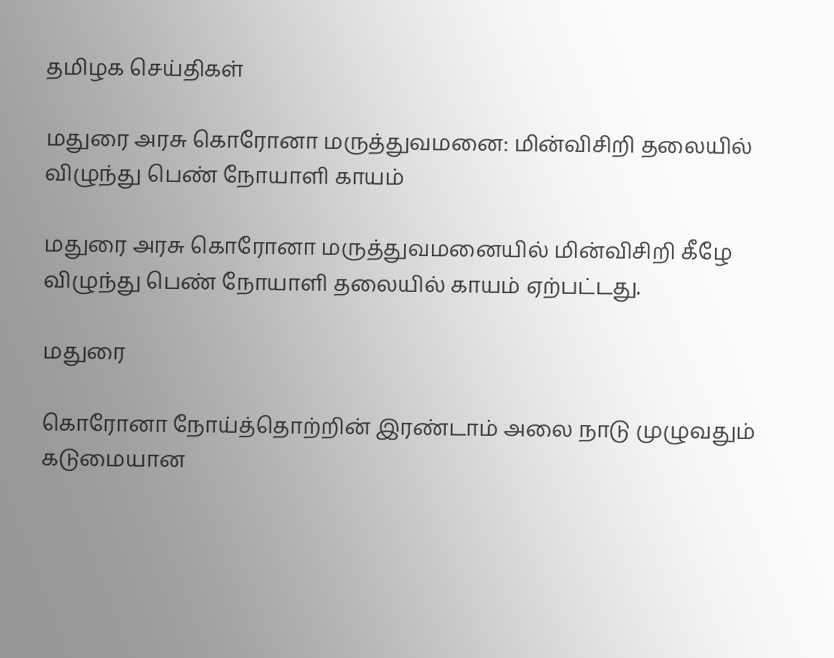தமிழக செய்திகள்

மதுரை அரசு கொரோனா மருத்துவமனை: மின்விசிறி தலையில் விழுந்து பெண் நோயாளி காயம்

மதுரை அரசு கொரோனா மருத்துவமனையில் மின்விசிறி கீழே விழுந்து பெண் நோயாளி தலையில் காயம் ஏற்பட்டது.

மதுரை

கொரோனா நோய்த்தொற்றின் இரண்டாம் அலை நாடு முழுவதும் கடுமையான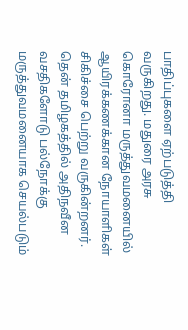பாதிப்புகளை ஏற்படுத்தி வருகிறது. மதுரை அரசு கொரோனா மருத்துவமனையில் ஆயிரக்கணக்கான நோயாளிகள் சிகிச்சை பெற்று வருகின்றனர். தென் தமிழகத்தில் அதிநவீன வசதிகளோடு பல்நோக்கு மருத்துவமனையாக செயல்படும்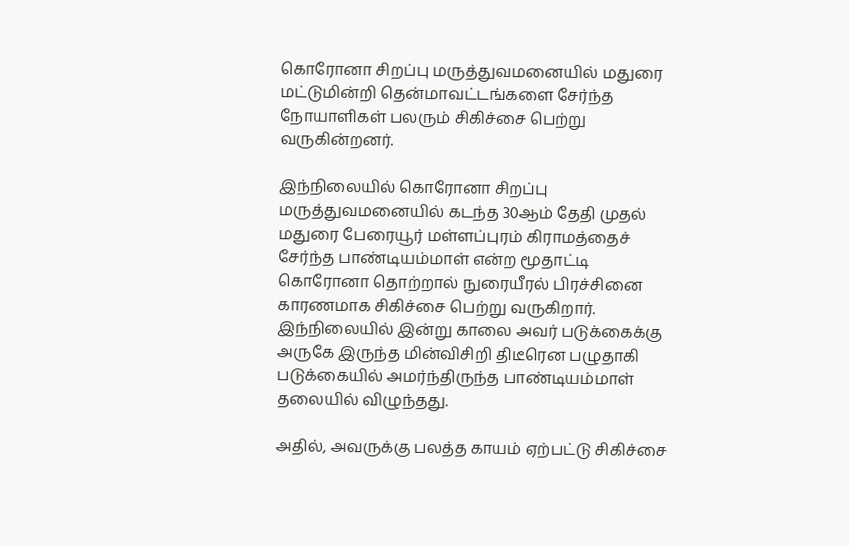கொரோனா சிறப்பு மருத்துவமனையில் மதுரை மட்டுமின்றி தென்மாவட்டங்களை சேர்ந்த நோயாளிகள் பலரும் சிகிச்சை பெற்று வருகின்றனர்.

இந்நிலையில் கொரோனா சிறப்பு மருத்துவமனையில் கடந்த 30ஆம் தேதி முதல் மதுரை பேரையூர் மள்ளப்புரம் கிராமத்தைச் சேர்ந்த பாண்டியம்மாள் என்ற மூதாட்டி கொரோனா தொற்றால் நுரையீரல் பிரச்சினை காரணமாக சிகிச்சை பெற்று வருகிறார். இந்நிலையில் இன்று காலை அவர் படுக்கைக்கு அருகே இருந்த மின்விசிறி திடீரென பழுதாகி படுக்கையில் அமர்ந்திருந்த பாண்டியம்மாள் தலையில் விழுந்தது.

அதில், அவருக்கு பலத்த காயம் ஏற்பட்டு சிகிச்சை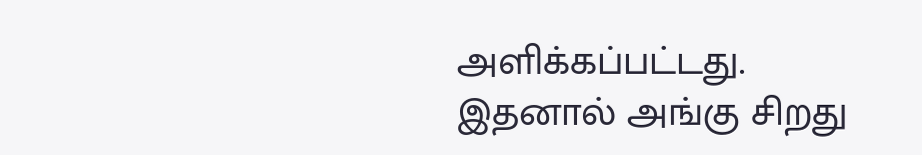அளிக்கப்பட்டது. இதனால் அங்கு சிறது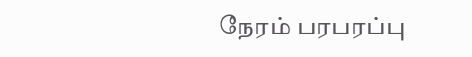நேரம் பரபரப்பு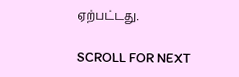ஏற்பட்டது.

SCROLL FOR NEXT